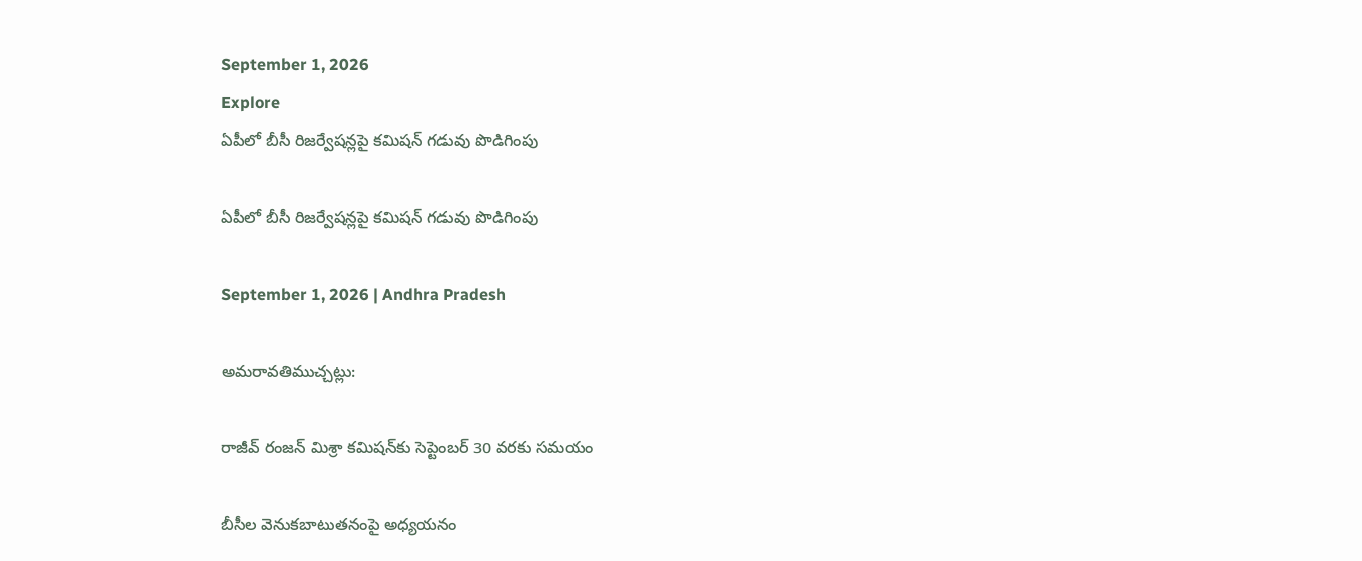September 1, 2026
Explore
ఏపీలో బీసీ రిజర్వేషన్లపై కమిషన్ గడువు పొడిగింపు

ఏపీలో బీసీ రిజర్వేషన్లపై కమిషన్ గడువు పొడిగింపు

September 1, 2026 | Andhra Pradesh

అమరావతిముచ్చట్లు:

రాజీవ్ రంజన్ మిశ్రా కమిషన్‌కు సెప్టెంబర్ 30 వరకు సమయం

బీసీల వెనుకబాటుతనంపై అధ్యయనం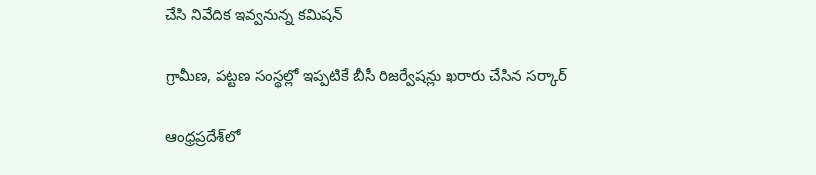చేసి నివేదిక ఇవ్వనున్న కమిషన్

గ్రామీణ, పట్టణ సంస్థల్లో ఇప్పటికే బీసీ రిజర్వేషన్లు ఖరారు చేసిన సర్కార్

ఆంధ్రప్రదేశ్‌లో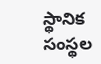స్థానిక సంస్థల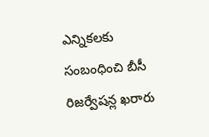ఎన్నికలకు సంబంధించి బీసీ రిజర్వేషన్ల ఖరారు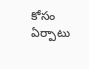కోసం ఏర్పాటు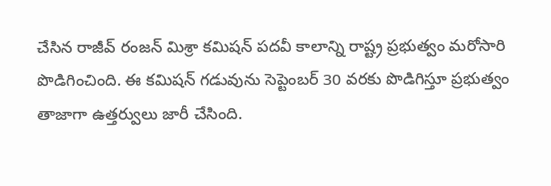చేసిన రాజీవ్ రంజన్ మిశ్రా కమిషన్ పదవీ కాలాన్ని రాష్ట్ర ప్రభుత్వం మరోసారి పొడిగించింది. ఈ కమిషన్ గడువును సెప్టెంబర్ 30 వరకు పొడిగిస్తూ ప్రభుత్వం తాజాగా ఉత్తర్వులు జారీ చేసింది.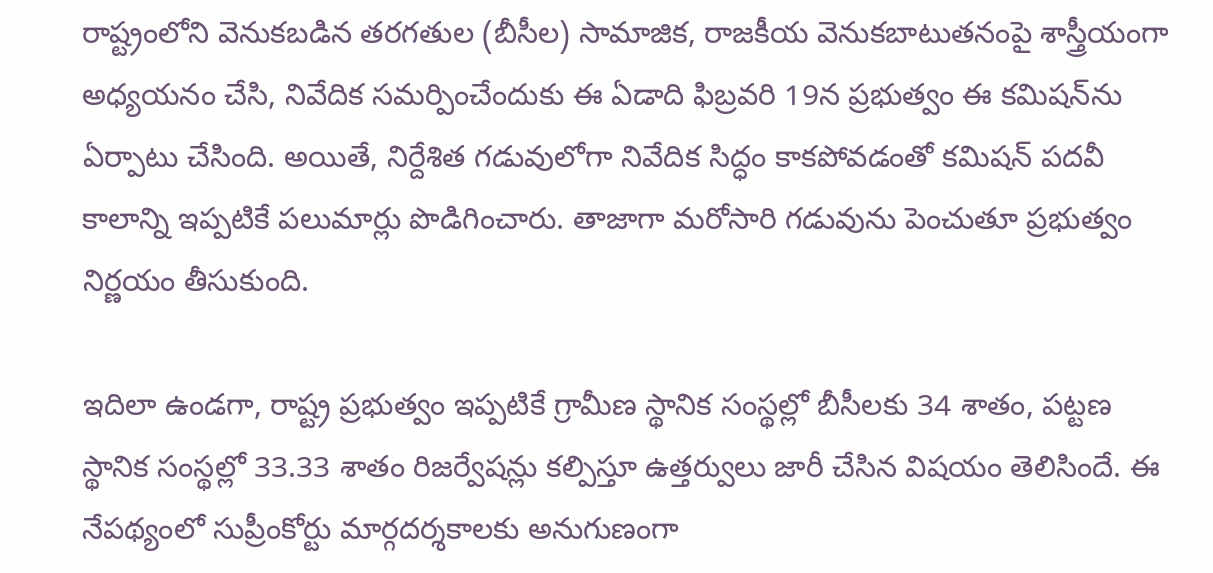రాష్ట్రంలోని వెనుకబడిన తరగతుల (బీసీల) సామాజిక, రాజకీయ వెనుకబాటుతనంపై శాస్త్రీయంగా అధ్యయనం చేసి, నివేదిక సమర్పించేందుకు ఈ ఏడాది ఫిబ్రవరి 19న ప్రభుత్వం ఈ కమిషన్‌ను ఏర్పాటు చేసింది. అయితే, నిర్దేశిత గడువులోగా నివేదిక సిద్ధం కాకపోవడంతో కమిషన్ పదవీ కాలాన్ని ఇప్పటికే పలుమార్లు పొడిగించారు. తాజాగా మరోసారి గడువును పెంచుతూ ప్రభుత్వం నిర్ణయం తీసుకుంది.

ఇదిలా ఉండగా, రాష్ట్ర ప్రభుత్వం ఇప్పటికే గ్రామీణ స్థానిక సంస్థల్లో బీసీలకు 34 శాతం, పట్టణ స్థానిక సంస్థల్లో 33.33 శాతం రిజర్వేషన్లు కల్పిస్తూ ఉత్తర్వులు జారీ చేసిన విషయం తెలిసిందే. ఈ నేపథ్యంలో సుప్రీంకోర్టు మార్గదర్శకాలకు అనుగుణంగా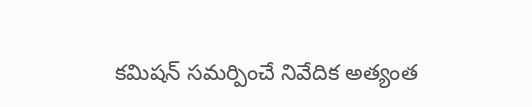కమిషన్ సమర్పించే నివేదిక అత్యంత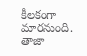కీలకంగా మారనుంది. తాజా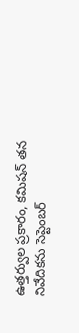ఉత్తర్వుల ప్రకారం, కమిషన్ తన నివేదికను సెప్టెంబర్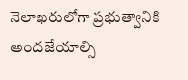నెలాఖరులోగా ప్రభుత్వానికి అందజేయాల్సి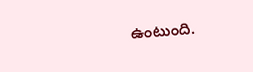ఉంటుంది.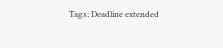Tags; Deadline extended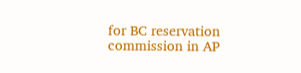for BC reservation commission in AP